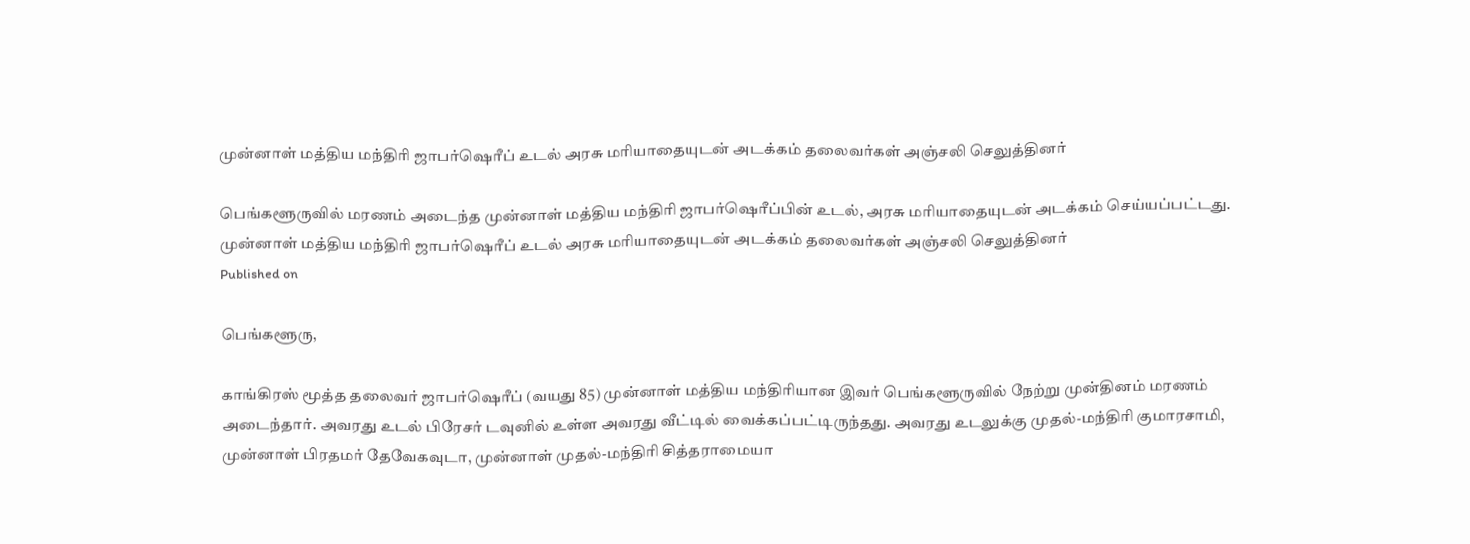முன்னாள் மத்திய மந்திரி ஜாபர்ஷெரீப் உடல் அரசு மரியாதையுடன் அடக்கம் தலைவர்கள் அஞ்சலி செலுத்தினர்

பெங்களூருவில் மரணம் அடைந்த முன்னாள் மத்திய மந்திரி ஜாபர்ஷெரீப்பின் உடல், அரசு மரியாதையுடன் அடக்கம் செய்யப்பட்டது.
முன்னாள் மத்திய மந்திரி ஜாபர்ஷெரீப் உடல் அரசு மரியாதையுடன் அடக்கம் தலைவர்கள் அஞ்சலி செலுத்தினர்
Published on

பெங்களூரு,

காங்கிரஸ் மூத்த தலைவர் ஜாபர்ஷெரீப் (வயது 85) முன்னாள் மத்திய மந்திரியான இவர் பெங்களூருவில் நேற்று முன்தினம் மரணம் அடைந்தார். அவரது உடல் பிரேசர் டவுனில் உள்ள அவரது வீட்டில் வைக்கப்பட்டிருந்தது. அவரது உடலுக்கு முதல்-மந்திரி குமாரசாமி, முன்னாள் பிரதமர் தேவேகவுடா, முன்னாள் முதல்-மந்திரி சித்தராமையா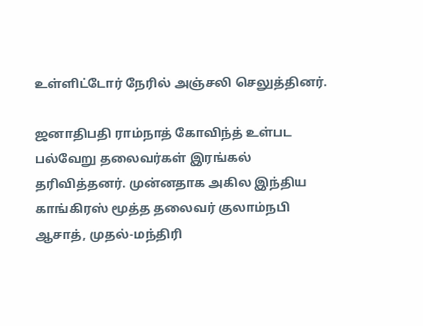உள்ளிட்டோர் நேரில் அஞ்சலி செலுத்தினர்.

ஜனாதிபதி ராம்நாத் கோவிந்த் உள்பட பல்வேறு தலைவர்கள் இரங்கல் தரிவித்தனர். முன்னதாக அகில இந்திய காங்கிரஸ் மூத்த தலைவர் குலாம்நபி ஆசாத், முதல்-மந்திரி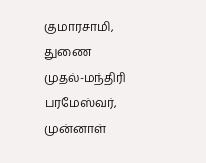குமாரசாமி, துணை முதல்-மந்திரி பரமேஸ்வர், முன்னாள்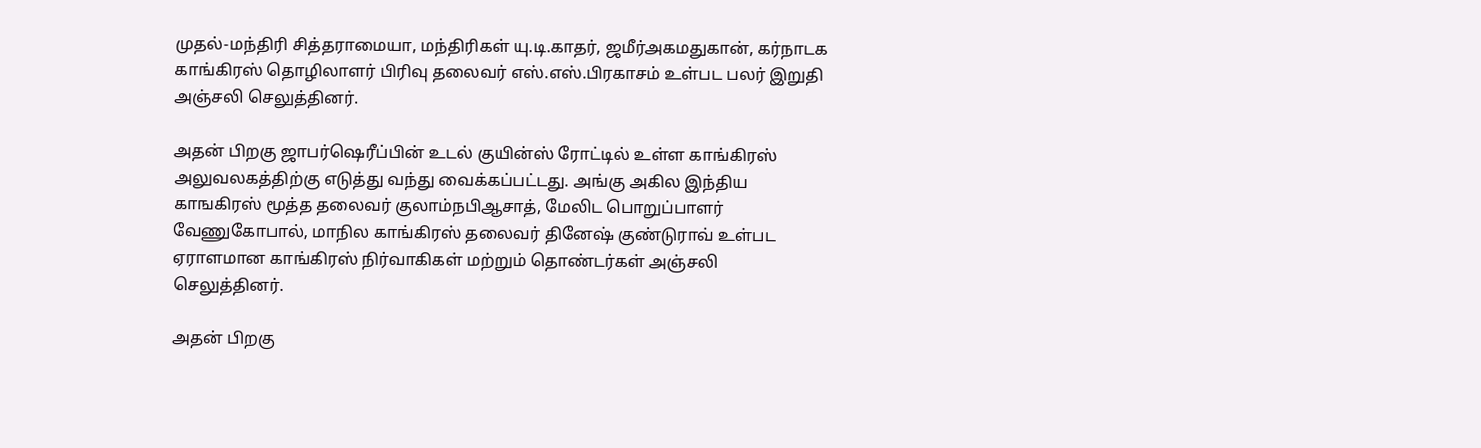முதல்-மந்திரி சித்தராமையா, மந்திரிகள் யு.டி.காதர், ஜமீர்அகமதுகான், கர்நாடக காங்கிரஸ் தொழிலாளர் பிரிவு தலைவர் எஸ்.எஸ்.பிரகாசம் உள்பட பலர் இறுதி அஞ்சலி செலுத்தினர்.

அதன் பிறகு ஜாபர்ஷெரீப்பின் உடல் குயின்ஸ் ரோட்டில் உள்ள காங்கிரஸ் அலுவலகத்திற்கு எடுத்து வந்து வைக்கப்பட்டது. அங்கு அகில இந்திய காஙகிரஸ் மூத்த தலைவர் குலாம்நபிஆசாத், மேலிட பொறுப்பாளர் வேணுகோபால், மாநில காங்கிரஸ் தலைவர் தினேஷ் குண்டுராவ் உள்பட ஏராளமான காங்கிரஸ் நிர்வாகிகள் மற்றும் தொண்டர்கள் அஞ்சலி செலுத்தினர்.

அதன் பிறகு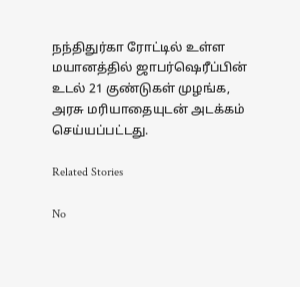நந்திதுர்கா ரோட்டில் உள்ள மயானத்தில் ஜாபர்ஷெரீப்பின் உடல் 21 குண்டுகள் முழங்க, அரசு மரியாதையுடன் அடக்கம் செய்யப்பட்டது.

Related Stories

No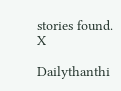stories found.
X

Dailythanthi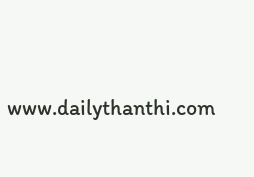www.dailythanthi.com